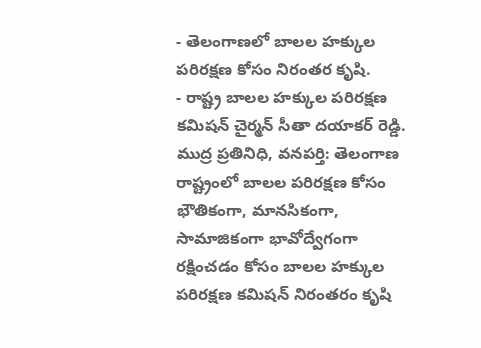- తెలంగాణలో బాలల హక్కుల పరిరక్షణ కోసం నిరంతర కృషి.
- రాష్ట్ర బాలల హక్కుల పరిరక్షణ కమిషన్ చైర్మన్ సీతా దయాకర్ రెడ్డి.
ముద్ర ప్రతినిధి, వనపర్తి: తెలంగాణ రాష్ట్రంలో బాలల పరిరక్షణ కోసం భౌతికంగా, మానసికంగా, సామాజికంగా భావోద్వేగంగా రక్షించడం కోసం బాలల హక్కుల పరిరక్షణ కమిషన్ నిరంతరం కృషి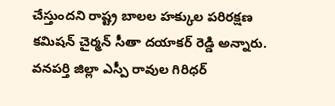చేస్తుందని రాష్ట్ర బాలల హక్కుల పరిరక్షణ కమిషన్ చైర్మన్ సీతా దయాకర్ రెడ్డి అన్నారు. వనపర్తి జిల్లా ఎస్పీ రావుల గిరిధర్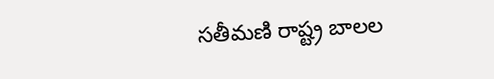సతీమణి రాష్ట్ర బాలల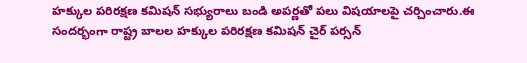హక్కుల పరిరక్షణ కమిషన్ సభ్యురాలు బండి అపర్ణతో పలు విషయాలపై చర్చించారు.ఈ సందర్భంగా రాష్ట్ర బాలల హక్కుల పరిరక్షణ కమిషన్ చైర్ పర్సన్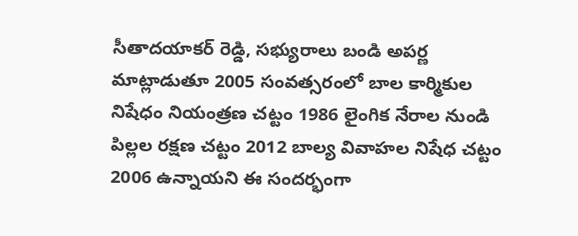సీతాదయాకర్ రెడ్డి, సభ్యురాలు బండి అపర్ణ మాట్లాడుతూ 2005 సంవత్సరంలో బాల కార్మికుల నిషేధం నియంత్రణ చట్టం 1986 లైంగిక నేరాల నుండి పిల్లల రక్షణ చట్టం 2012 బాల్య వివాహల నిషేధ చట్టం 2006 ఉన్నాయని ఈ సందర్భంగా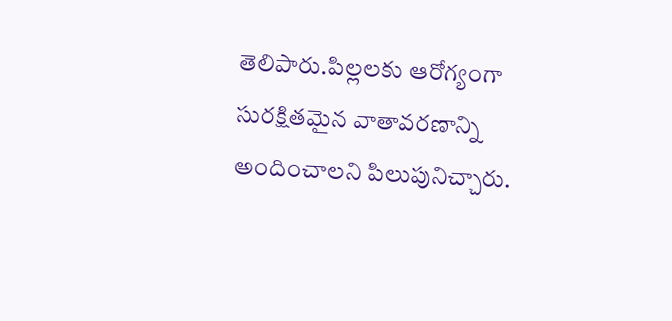తెలిపారు.పిల్లలకు ఆరోగ్యంగా సురక్షితమైన వాతావరణాన్ని అందించాలని పిలుపునిచ్చారు.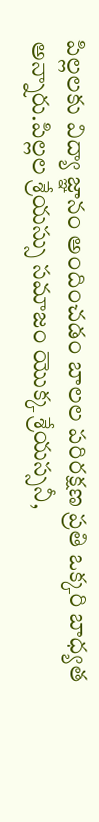పిల్లలకు విద్యా జ్ఞానం అందించడం బాలల పరిరక్షణ ప్రతి ఒక్కరి బాధ్యత అన్నారు.పిల్లల శ్రేయస్సు సమాజం యొక్క శ్రేయస్సనీ,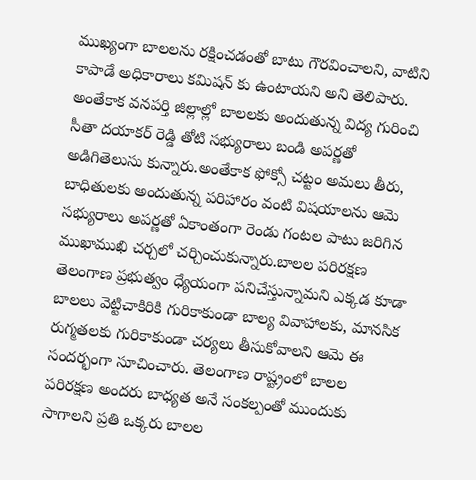ముఖ్యంగా బాలలను రక్షించడంతో బాటు గౌరవించాలని, వాటిని కాపాడే అధికారాలు కమిషన్ కు ఉంటాయని అని తెలిపారు. అంతేకాక వనపర్తి జిల్లాల్లో బాలలకు అందుతున్న విద్య గురించి సీతా దయాకర్ రెడ్డి తోటి సభ్యురాలు బండి అపర్ణతో అడిగితెలుసు కున్నారు.అంతేకాక ఫోక్సో చట్టం అమలు తీరు, బాధితులకు అందుతున్న పరిహారం వంటి విషయాలను ఆమె సభ్యురాలు అపర్ణతో ఏకాంతంగా రెండు గంటల పాటు జరిగిన ముఖాముఖి చర్చలో చర్చించుకున్నారు.బాలల పరిరక్షణ తెలంగాణ ప్రభుత్వం ధ్యేయంగా పనిచేస్తున్నామని ఎక్కడ కూడా బాలలు వెట్టిచాకిరికి గురికాకుండా బాల్య వివాహాలకు, మానసిక రుగ్మతలకు గురికాకుండా చర్యలు తీసుకోవాలని ఆమె ఈ సందర్భంగా సూచించారు. తెలంగాణ రాష్ట్రంలో బాలల పరిరక్షణ అందరు బాధ్యత అనే సంకల్పంతో ముందుకు సాగాలని ప్రతి ఒక్కరు బాలల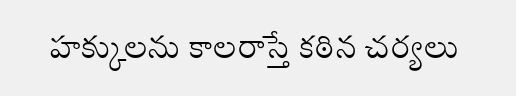హక్కులను కాలరాస్తే కఠిన చర్యలు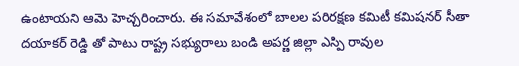ఉంటాయని ఆమె హెచ్చరించారు. ఈ సమావేశంలో బాలల పరిరక్షణ కమిటీ కమిషనర్ సీతా దయాకర్ రెడ్డి తో పాటు రాష్ట్ర సభ్యురాలు బండి అపర్ణ జిల్లా ఎస్పి రావుల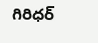గిరిధర్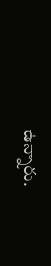ఉన్నారు.